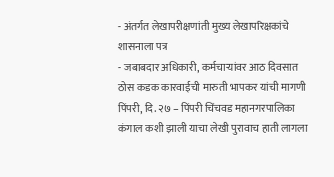- अंतर्गत लेखापरीक्षणांती मुख्य लेखापरिक्षकांचे शासनाला पत्र
- जबाबदार अधिकारी, कर्मचाऱ्यांवर आठ दिवसात ठोस कडक कारवाईची मारुती भापकर यांची मागणी
पिंपरी, दि. २७ – पिंपरी चिंचवड महानगरपालिका कंगाल कशी झाली याचा लेखी पुरावाच हाती लागला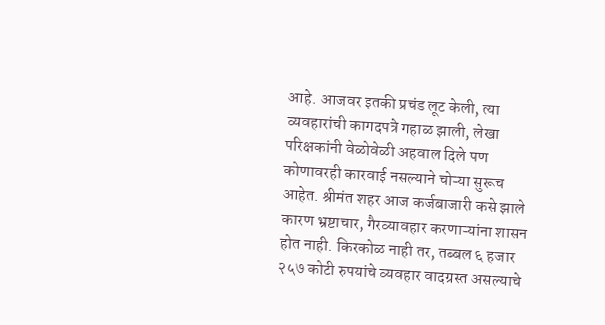आहे. आजवर इतकी प्रचंड लूट केली, त्या व्यवहारांची कागदपत्रे गहाळ झाली, लेखा परिक्षकांनी वेळोवेळी अहवाल दिले पण कोणावरही कारवाई नसल्याने चोऱ्या सुरूच आहेत. श्रीमंत शहर आज कर्जबाजारी कसे झाले कारण भ्रष्टाचार, गैरव्यावहार करणाऱ्यांना शासन होत नाही. किरकोळ नाही तर, तब्बल ६ हजार २५७ कोटी रुपयांचे व्यवहार वादग्रस्त असल्याचे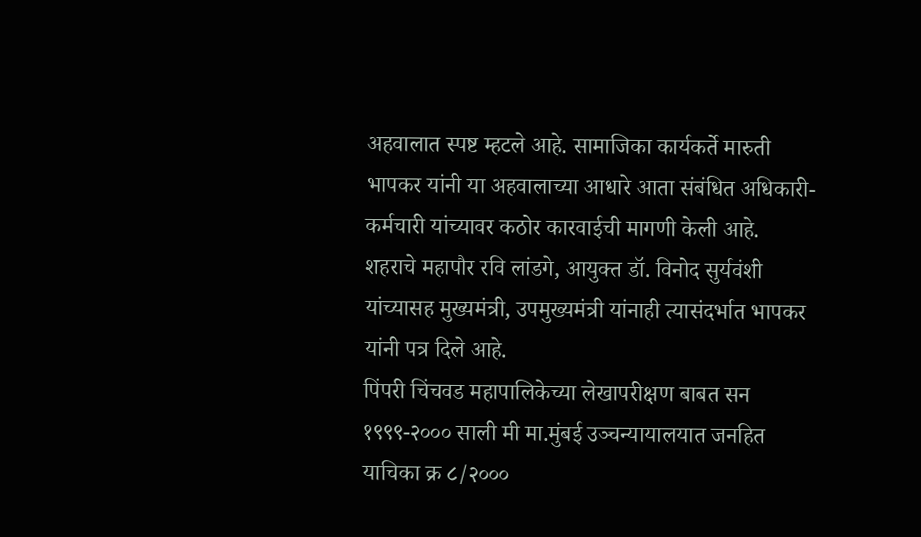अहवालात स्पष्ट म्हटले आहे. सामाजिका कार्यकर्ते मारुती भापकर यांनी या अहवालाच्या आधारे आता संबंधित अधिकारी-कर्मचारी यांच्यावर कठोर कारवाईची मागणी केली आहे.
शहराचे महापौर रवि लांडगे, आयुक्त डॉ. विनोद सुर्यवंशी यांच्यासह मुख्यमंत्री, उपमुख्यमंत्री यांनाही त्यासंदर्भात भापकर यांनी पत्र दिले आहे.
पिंपरी चिंचवड महापालिकेच्या लेखापरीक्षण बाबत सन १९९९-२००० साली मी मा.मुंबई उञ्चन्यायालयात जनहित याचिका क्र ८/२०००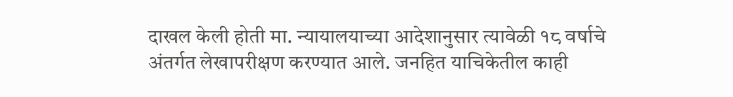दाखल केली होती मा. न्यायालयाच्या आदेशानुसार त्यावेळी १८ वर्षाचे अंतर्गत लेखापरीक्षण करण्यात आले. जनहित याचिकेतील काही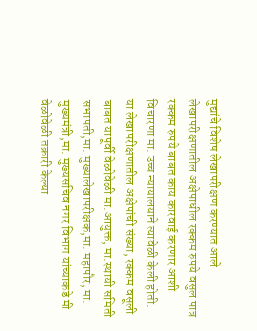मुद्यांचे विशेष लेखापरीक्षण करण्यात आले लेखापरीक्षणातील अक्षेपाधील रक्कम रुपये वसुल पात्र रक्कम रुपये बाबत काय कारवाई करणार आशी विचारणा मा. उच्च न्यायालयाने त्यावेळी केली होती. या लेखापरीक्षणातील अक्षेपांची संख्या, रक्कम वसूली बाबत यापूर्वी वेळोवेळी मा.आयुक्त, मा.स्थायी समिती सभापती,मा. मुख्यालेखापरीक्षक,मा. महापौर, मा. मुख्यमंत्री,मा. मुख्यसचिव नगर विभाग यांच्याकडे मी वेळोवेळी तक्रारी केल्या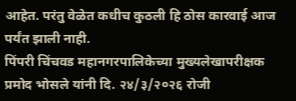आहेत. परंतु वेळेत कधीच कुठली हि ठोस कारवाई आज पर्यंत झाली नाही.
पिंपरी चिंचवड महानगरपालिकेच्या मुख्यलेखापरीक्षक प्रमोद भोसले यांनी दि. २४/३/२०२६ रोजी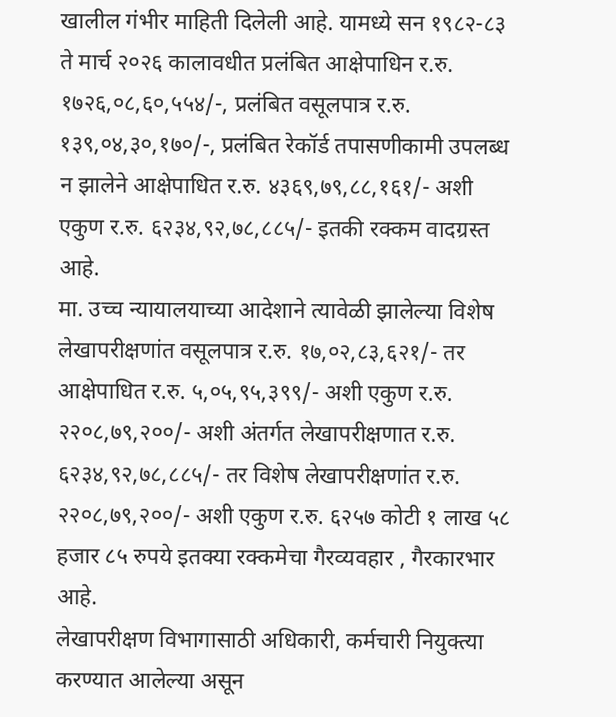खालील गंभीर माहिती दिलेली आहे. यामध्ये सन १९८२-८३ ते मार्च २०२६ कालावधीत प्रलंबित आक्षेपाधिन र.रु. १७२६,०८,६०,५५४/-, प्रलंबित वसूलपात्र र.रु. १३९,०४,३०,१७०/-, प्रलंबित रेकॉर्ड तपासणीकामी उपलब्ध न झालेने आक्षेपाधित र.रु. ४३६९,७९,८८,१६१/- अशी एकुण र.रु. ६२३४,९२,७८,८८५/- इतकी रक्कम वादग्रस्त आहे.
मा. उच्च न्यायालयाच्या आदेशाने त्यावेळी झालेल्या विशेष लेखापरीक्षणांत वसूलपात्र र.रु. १७,०२,८३,६२१/- तर आक्षेपाधित र.रु. ५,०५,९५,३९९/- अशी एकुण र.रु. २२०८,७९,२००/- अशी अंतर्गत लेखापरीक्षणात र.रु. ६२३४,९२,७८,८८५/- तर विशेष लेखापरीक्षणांत र.रु. २२०८,७९,२००/- अशी एकुण र.रु. ६२५७ कोटी १ लाख ५८ हजार ८५ रुपये इतक्या रक्कमेचा गैरव्यवहार , गैरकारभार आहे.
लेखापरीक्षण विभागासाठी अधिकारी, कर्मचारी नियुक्त्या करण्यात आलेल्या असून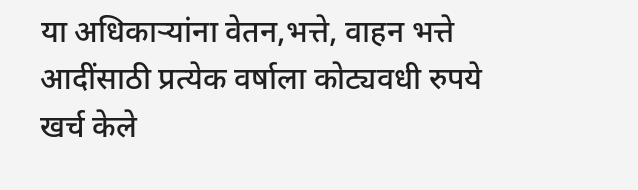या अधिकाऱ्यांना वेतन,भत्ते, वाहन भत्ते आदींसाठी प्रत्येक वर्षाला कोट्यवधी रुपये खर्च केले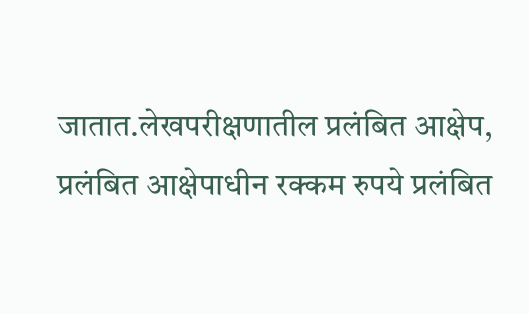जातात.लेखपरीक्षणातील प्रलंबित आक्षेप, प्रलंबित आक्षेपाधीन रक्कम रुपये प्रलंबित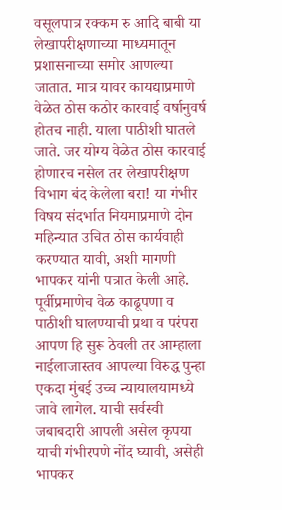वसूलपात्र रक्कम रु आदि बाबी या लेखापरीक्षणाच्या माध्यमातून प्रशासनाच्या समोर आणल्या जातात. मात्र यावर कायद्याप्रमाणे वेळेत ठोस कठोर कारवाई वर्षानुवर्ष होतच नाही. याला पाठीशी घातले जाते. जर योग्य वेळेत ठोस कारवाई होणारच नसेल तर लेखापरीक्षण विभाग बंद केलेला बरा! या गंभीर विषय संदर्भात नियमाप्रमाणे दोन महिन्यात उचित ठोस कार्यवाही करण्यात यावी, अशी मागणी भापकर यांनी पत्रात केली आहे.
पूर्वीप्रमाणेच वेळ काढूपणा व पाठीशी घालण्याची प्रथा व परंपरा आपण हि सुरू ठेवली तर आम्हाला नाईलाजास्तव आपल्या विरुद्ध पुन्हा एकदा मुंबई उच्च न्यायालयामध्ये जावे लागेल. याची सर्वस्वी जबाबदारी आपली असेल कृपया याची गंभीरपणे नोंद घ्यावी, असेही भापकर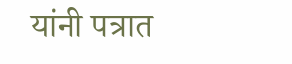यांनी पत्रात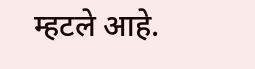म्हटले आहे.